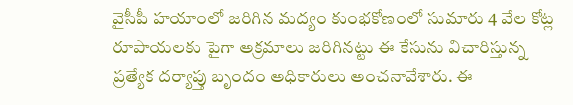వైసీపీ హయాంలో జరిగిన మద్యం కుంభకోణంలో సుమారు 4 వేల కోట్ల రూపాయలకు పైగా అక్రమాలు జరిగినట్టు ఈ కేసును విచారిస్తున్న ప్రత్యేక దర్యాప్తు బృందం అధికారులు అంచనావేశారు. ఈ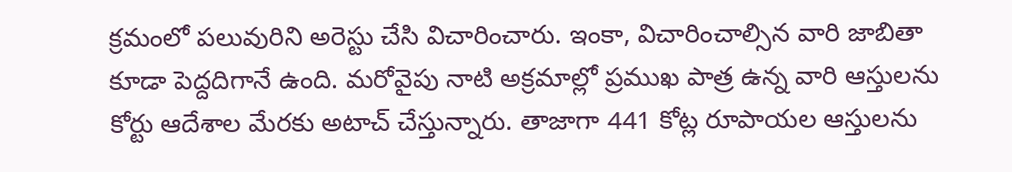క్రమంలో పలువురిని అరెస్టు చేసి విచారించారు. ఇంకా, విచారించాల్సిన వారి జాబితా కూడా పెద్దదిగానే ఉంది. మరోవైపు నాటి అక్రమాల్లో ప్రముఖ పాత్ర ఉన్న వారి ఆస్తులను కోర్టు ఆదేశాల మేరకు అటాచ్ చేస్తున్నారు. తాజాగా 441 కోట్ల రూపాయల ఆస్తులను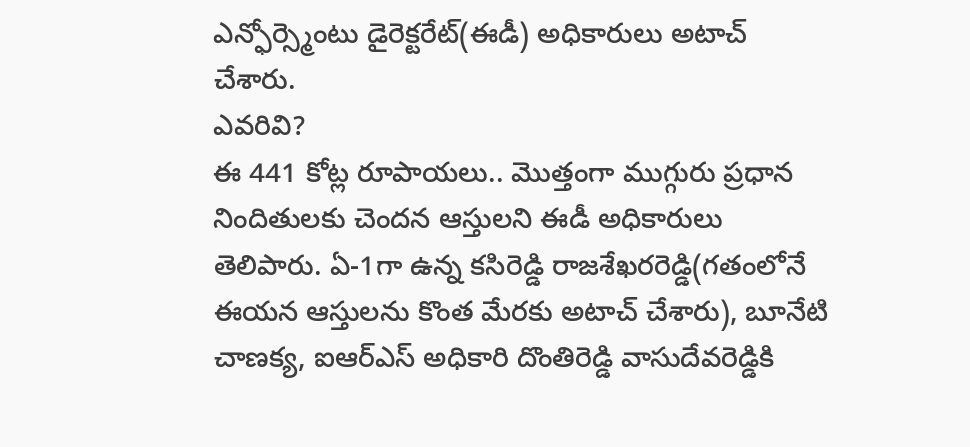ఎన్ఫోర్స్మెంటు డైరెక్టరేట్(ఈడీ) అధికారులు అటాచ్ చేశారు.
ఎవరివి?
ఈ 441 కోట్ల రూపాయలు.. మొత్తంగా ముగ్గురు ప్రధాన నిందితులకు చెందన ఆస్తులని ఈడీ అధికారులు తెలిపారు. ఏ-1గా ఉన్న కసిరెడ్డి రాజశేఖరరెడ్డి(గతంలోనే ఈయన ఆస్తులను కొంత మేరకు అటాచ్ చేశారు), బూనేటి చాణక్య, ఐఆర్ఎస్ అధికారి దొంతిరెడ్డి వాసుదేవరెడ్డికి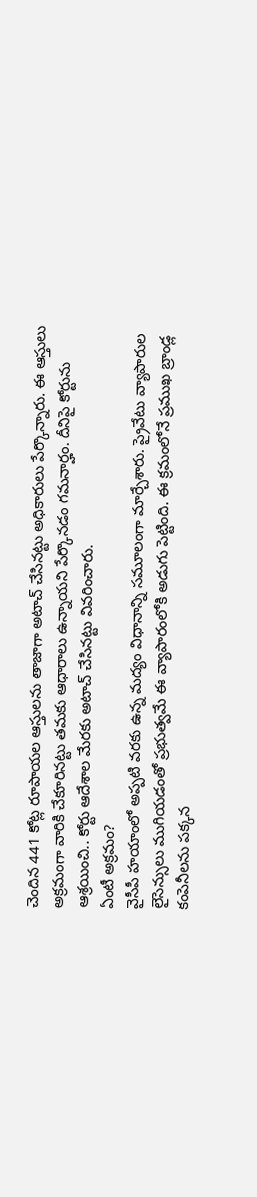చెందిన 441 కోట్ల రూపాయల ఆస్తులను తాజాగా అటాచ్ చేసినట్టు అధికారులు పేర్కొన్నారు. ఈ ఆస్తులు అక్రమంగా వారికి చేకూరినట్టు తమకు ఆధారాలు ఉన్నాయని పేర్కొనడం గమనార్హం. దీనిపై కోర్టును ఆశ్రయించి.. కోర్టు ఆదేశాల మేరకు అటాచ్ చేసినట్టు వివరించారు.
ఏంటీ అక్రమం?
వైసీపీ హయాంలో అప్పటి వరకు ఉన్న మద్యం విధానాన్ని సమూలంగా మార్చేశారు. ప్రైవేటు వ్యాపారుల లైసెన్సులు ముగియడంతో ప్రభుత్వమే ఈ వ్యాపారంలోకి అడుగు పెట్టింది. ఈ క్రమంలోనే ప్రముఖ బ్రాండ్ల కంపెనీలను పక్కన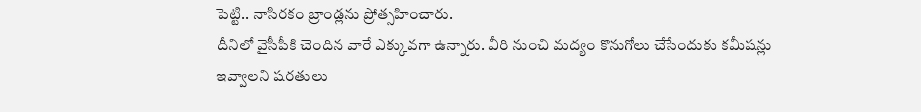పెట్టి.. నాసిరకం బ్రాండ్లను ప్రోత్సహించారు.
దీనిలో వైసీపీకి చెందిన వారే ఎక్కువగా ఉన్నారు. వీరి నుంచి మద్యం కొనుగోలు చేసేందుకు కమీషన్లు ఇవ్వాలని షరతులు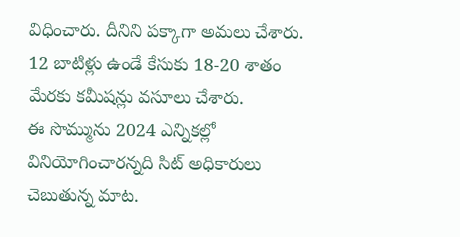విధించారు. దీనిని పక్కాగా అమలు చేశారు. 12 బాటిళ్లు ఉండే కేసుకు 18-20 శాతం మేరకు కమీషన్లు వసూలు చేశారు.
ఈ సొమ్మును 2024 ఎన్నికల్లో వినియోగించారన్నది సిట్ అధికారులు చెబుతున్న మాట.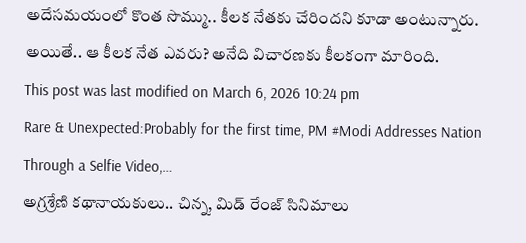అదేసమయంలో కొంత సొమ్ము.. కీలక నేతకు చేరిందని కూడా అంటున్నారు. అయితే.. ఆ కీలక నేత ఎవరు? అనేది విచారణకు కీలకంగా మారింది.
This post was last modified on March 6, 2026 10:24 pm
Rare & Unexpected:Probably for the first time, PM #Modi Addresses Nation Through a Selfie Video,…
అగ్రశ్రేణి కథానాయకులు.. చిన్న, మిడ్ రేంజ్ సినిమాలు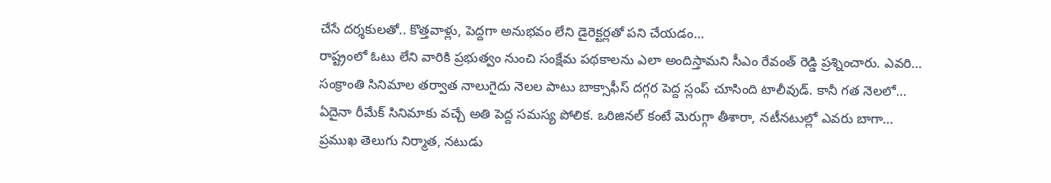చేసే దర్శకులతో.. కొత్తవాళ్లు, పెద్దగా అనుభవం లేని డైరెక్టర్లతో పని చేయడం…
రాష్ట్రంలో ఓటు లేని వారికి ప్రభుత్వం నుంచి సంక్షేమ పథకాలను ఎలా అందిస్తామని సీఎం రేవంత్ రెడ్డి ప్రశ్నించారు. ఎవరి…
సంక్రాంతి సినిమాల తర్వాత నాలుగైదు నెలల పాటు బాక్సాఫీస్ దగ్గర పెద్ద స్లంప్ చూసింది టాలీవుడ్. కానీ గత నెలలో…
ఏదైనా రీమేక్ సినిమాకు వచ్చే అతి పెద్ద సమస్య పోలిక. ఒరిజినల్ కంటే మెరుగ్గా తీశారా, నటీనటుల్లో ఎవరు బాగా…
ప్రముఖ తెలుగు నిర్మాత, నటుడు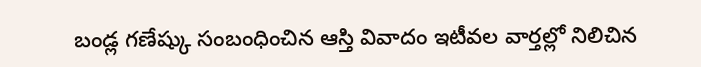బండ్ల గణేష్కు సంబంధించిన ఆస్తి వివాదం ఇటీవల వార్తల్లో నిలిచిన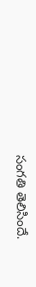సంగతి తెలిసిందే.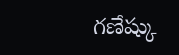గణేష్కు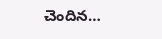చెందిన…